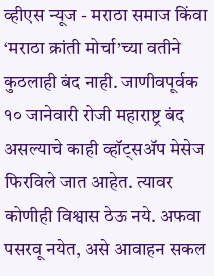व्हीएस न्यूज - मराठा समाज किंवा ‘मराठा क्रांती मोर्चा’च्या वतीने कुठलाही बंद नाही. जाणीवपूर्वक १० जानेवारी रोजी महाराष्ट्र बंद असल्याचे काही व्हॉट्सॲप मेसेज फिरविले जात आहेत. त्यावर कोणीही विश्वास ठेऊ नये. अफवा पसरवू नयेत, असे आवाहन सकल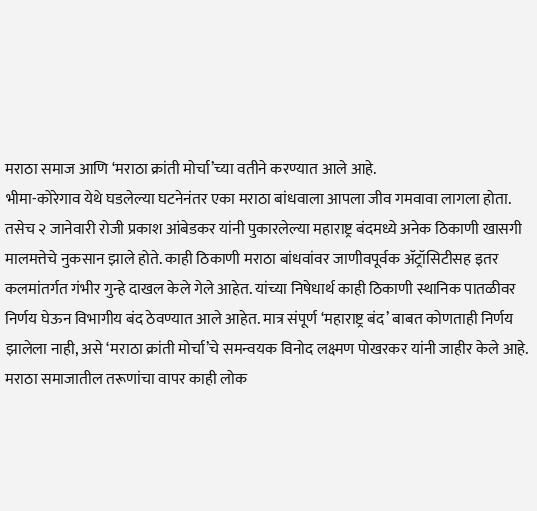मराठा समाज आणि ‘मराठा क्रांती मोर्चा’च्या वतीने करण्यात आले आहे.
भीमा-कोरेगाव येथे घडलेल्या घटनेनंतर एका मराठा बांधवाला आपला जीव गमवावा लागला होता. तसेच २ जानेवारी रोजी प्रकाश आंबेडकर यांनी पुकारलेल्या महाराष्ट्र बंदमध्ये अनेक ठिकाणी खासगी मालमत्तेचे नुकसान झाले होते. काही ठिकाणी मराठा बांधवांवर जाणीवपूर्वक ॲट्रॉसिटीसह इतर कलमांतर्गत गंभीर गुन्हे दाखल केले गेले आहेत. यांच्या निषेधार्थ काही ठिकाणी स्थानिक पातळीवर निर्णय घेऊन विभागीय बंद ठेवण्यात आले आहेत. मात्र संपूर्ण ‘महाराष्ट्र बंद’ बाबत कोणताही निर्णय झालेला नाही, असे ‘मराठा क्रांती मोर्चा’चे समन्वयक विनोद लक्ष्मण पोखरकर यांनी जाहीर केले आहे. मराठा समाजातील तरूणांचा वापर काही लोक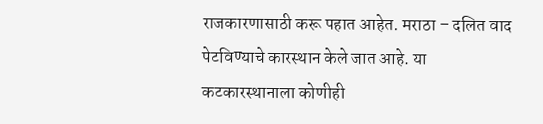राजकारणासाठी करू पहात आहेत. मराठा – दलित वाद पेटविण्याचे कारस्थान केले जात आहे. या कटकारस्थानाला कोणीही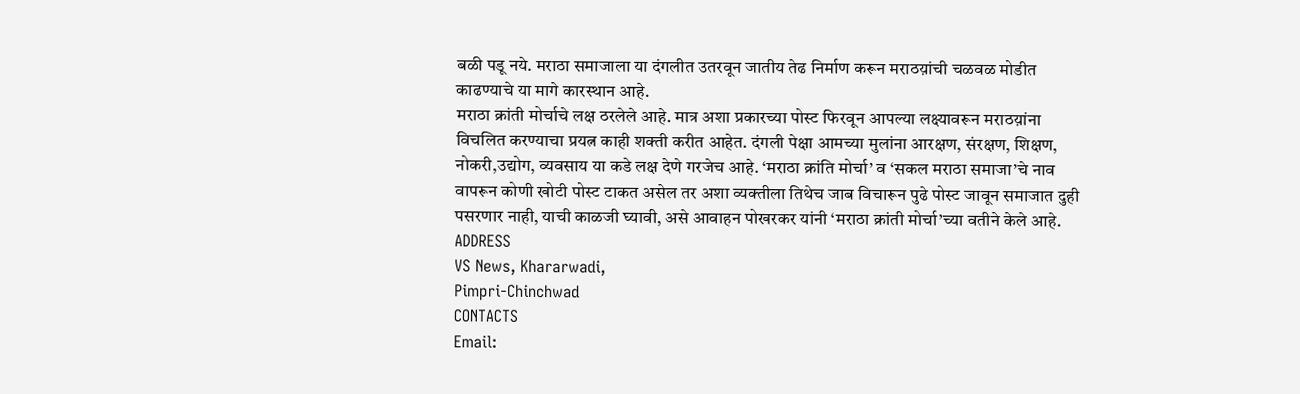बळी पडू नये. मराठा समाजाला या दंगलीत उतरवून जातीय तेढ निर्माण करून मराठय़ांची चळवळ मोडीत काढण्याचे या मागे कारस्थान आहे.
मराठा क्रांती मोर्चाचे लक्ष ठरलेले आहे. मात्र अशा प्रकारच्या पोस्ट फिरवून आपल्या लक्ष्यावरून मराठय़ांना विचलित करण्याचा प्रयत्न काही शक्ती करीत आहेत. दंगली पेक्षा आमच्या मुलांना आरक्षण, संरक्षण, शिक्षण, नोकरी,उद्योग, व्यवसाय या कडे लक्ष देणे गरजेच आहे. ‘मराठा क्रांति मोर्चा’ व ‘सकल मराठा समाजा’चे नाव वापरून कोणी खोटी पोस्ट टाकत असेल तर अशा व्यक्तीला तिथेच जाब विचारून पुढे पोस्ट जावून समाजात दुही पसरणार नाही, याची काळजी घ्यावी, असे आवाहन पोखरकर यांनी ‘मराठा क्रांती मोर्चा’च्या वतीने केले आहे.
ADDRESS
VS News, Khararwadi,
Pimpri-Chinchwad
CONTACTS
Email: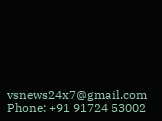vsnews24x7@gmail.com
Phone: +91 91724 53002